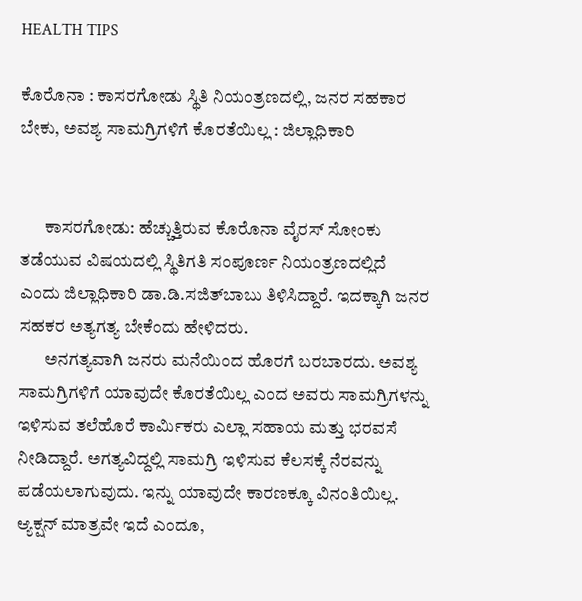HEALTH TIPS

ಕೊರೊನಾ : ಕಾಸರಗೋಡು ಸ್ಥಿತಿ ನಿಯಂತ್ರಣದಲ್ಲಿ, ಜನರ ಸಹಕಾರ ಬೇಕು, ಅವಶ್ಯ ಸಾಮಗ್ರಿಗಳಿಗೆ ಕೊರತೆಯಿಲ್ಲ : ಜಿಲ್ಲಾಧಿಕಾರಿ


       ಕಾಸರಗೋಡು: ಹೆಚ್ಚುತ್ತಿರುವ ಕೊರೊನಾ ವೈರಸ್ ಸೋಂಕು ತಡೆಯುವ ವಿಷಯದಲ್ಲಿ ಸ್ಥಿತಿಗತಿ ಸಂಪೂರ್ಣ ನಿಯಂತ್ರಣದಲ್ಲಿದೆ ಎಂದು ಜಿಲ್ಲಾಧಿಕಾರಿ ಡಾ.ಡಿ.ಸಜಿತ್‍ಬಾಬು ತಿಳಿಸಿದ್ದಾರೆ. ಇದಕ್ಕಾಗಿ ಜನರ ಸಹಕರ ಅತ್ಯಗತ್ಯ ಬೇಕೆಂದು ಹೇಳಿದರು.
       ಅನಗತ್ಯವಾಗಿ ಜನರು ಮನೆಯಿಂದ ಹೊರಗೆ ಬರಬಾರದು. ಅವಶ್ಯ ಸಾಮಗ್ರಿಗಳಿಗೆ ಯಾವುದೇ ಕೊರತೆಯಿಲ್ಲ ಎಂದ ಅವರು ಸಾಮಗ್ರಿಗಳನ್ನು ಇಳಿಸುವ ತಲೆಹೊರೆ ಕಾರ್ಮಿಕರು ಎಲ್ಲಾ ಸಹಾಯ ಮತ್ತು ಭರವಸೆ ನೀಡಿದ್ದಾರೆ. ಅಗತ್ಯವಿದ್ದಲ್ಲಿ ಸಾಮಗ್ರಿ ಇಳಿಸುವ ಕೆಲಸಕ್ಕೆ ನೆರವನ್ನು ಪಡೆಯಲಾಗುವುದು. ಇನ್ನು ಯಾವುದೇ ಕಾರಣಕ್ಕೂ ವಿನಂತಿಯಿಲ್ಲ. ಆ್ಯಕ್ಷನ್ ಮಾತ್ರವೇ ಇದೆ ಎಂದೂ,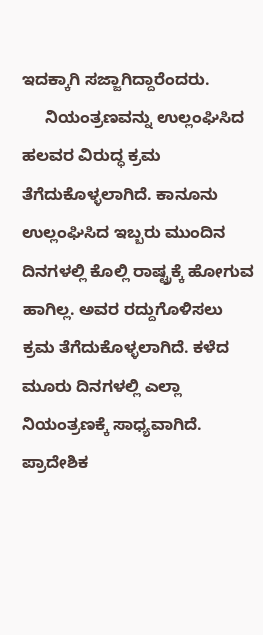ಇದಕ್ಕಾಗಿ ಸಜ್ಜಾಗಿದ್ದಾರೆಂದರು.
     ನಿಯಂತ್ರಣವನ್ನು ಉಲ್ಲಂಘಿಸಿದ ಹಲವರ ವಿರುದ್ಧ ಕ್ರಮ ತೆಗೆದುಕೊಳ್ಳಲಾಗಿದೆ. ಕಾನೂನು ಉಲ್ಲಂಘಿಸಿದ ಇಬ್ಬರು ಮುಂದಿನ ದಿನಗಳಲ್ಲಿ ಕೊಲ್ಲಿ ರಾಷ್ಟ್ರಕ್ಕೆ ಹೋಗುವ ಹಾಗಿಲ್ಲ. ಅವರ ರದ್ದುಗೊಳಿಸಲು ಕ್ರಮ ತೆಗೆದುಕೊಳ್ಳಲಾಗಿದೆ. ಕಳೆದ ಮೂರು ದಿನಗಳಲ್ಲಿ ಎಲ್ಲಾ ನಿಯಂತ್ರಣಕ್ಕೆ ಸಾಧ್ಯವಾಗಿದೆ. ಪ್ರಾದೇಶಿಕ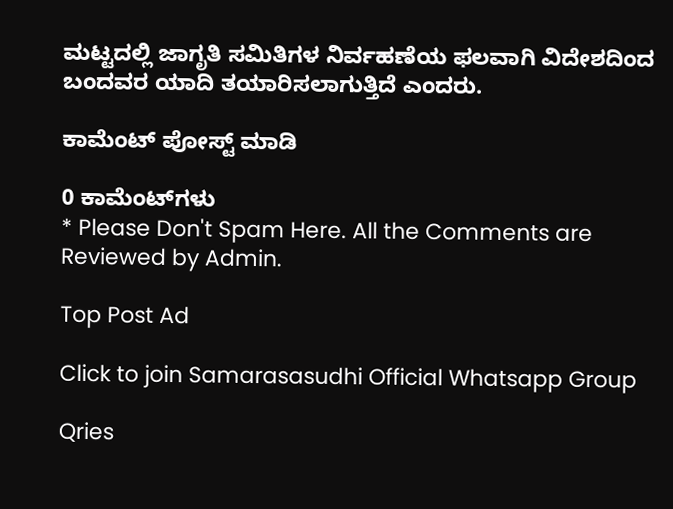ಮಟ್ಟದಲ್ಲಿ ಜಾಗೃತಿ ಸಮಿತಿಗಳ ನಿರ್ವಹಣೆಯ ಫಲವಾಗಿ ವಿದೇಶದಿಂದ ಬಂದವರ ಯಾದಿ ತಯಾರಿಸಲಾಗುತ್ತಿದೆ ಎಂದರು.

ಕಾಮೆಂಟ್‌‌ ಪೋಸ್ಟ್‌ ಮಾಡಿ

0 ಕಾಮೆಂಟ್‌ಗಳು
* Please Don't Spam Here. All the Comments are Reviewed by Admin.

Top Post Ad

Click to join Samarasasudhi Official Whatsapp Group

Qries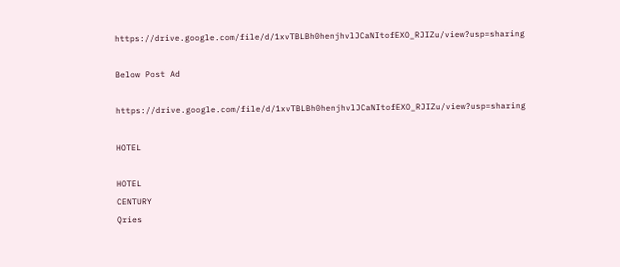https://drive.google.com/file/d/1xvTBLBh0henjhvlJCaNItofEXO_RJIZu/view?usp=sharing

Below Post Ad

https://drive.google.com/file/d/1xvTBLBh0henjhvlJCaNItofEXO_RJIZu/view?usp=sharing

HOTEL

HOTEL
CENTURY
Qries